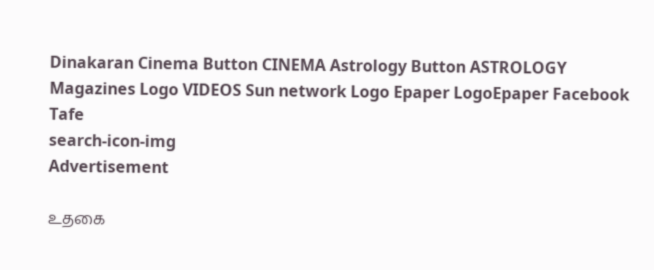Dinakaran Cinema Button CINEMA Astrology Button ASTROLOGY  Magazines Logo VIDEOS Sun network Logo Epaper LogoEpaper Facebook
Tafe
search-icon-img
Advertisement

உதகை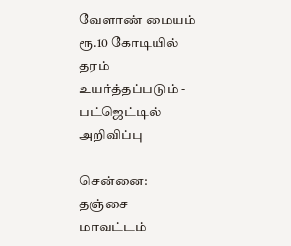வேளாண் மையம் ரூ.10 கோடியில் தரம் உயர்த்தப்படும் - பட்ஜெட்டில் அறிவிப்பு

சென்னை: தஞ்சை மாவட்டம்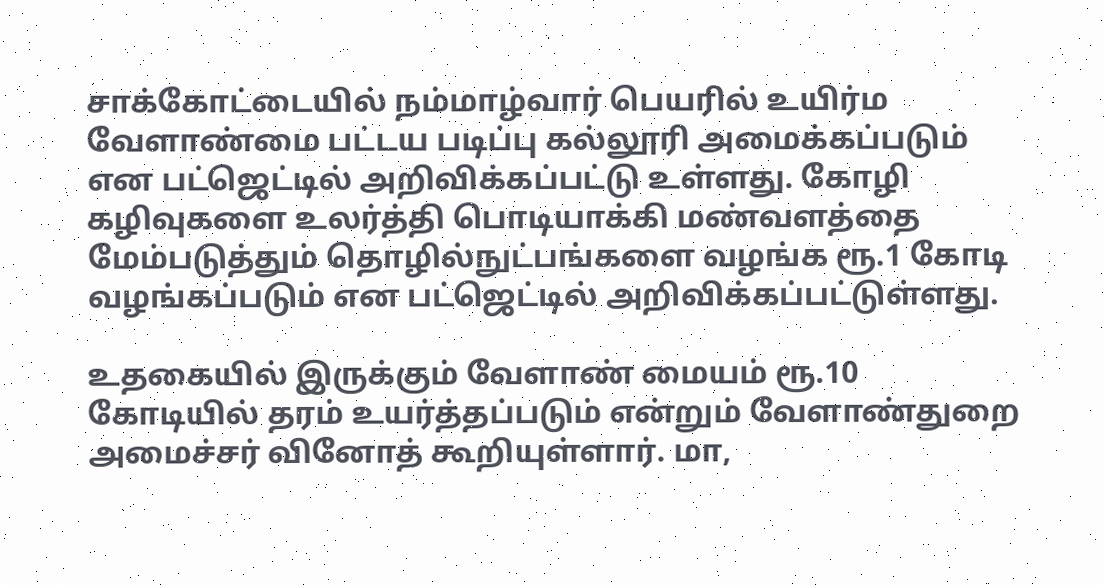சாக்கோட்டையில் நம்மாழ்வார் பெயரில் உயிர்ம வேளாண்மை பட்டய படிப்பு கல்லூரி அமைக்கப்படும் என பட்ஜெட்டில் அறிவிக்கப்பட்டு உள்ளது. கோழி கழிவுகளை உலர்த்தி பொடியாக்கி மண்வளத்தை மேம்படுத்தும் தொழில்நுட்பங்களை வழங்க ரூ.1 கோடி வழங்கப்படும் என பட்ஜெட்டில் அறிவிக்கப்பட்டுள்ளது.

உதகையில் இருக்கும் வேளாண் மையம் ரூ.10 கோடியில் தரம் உயர்த்தப்படும் என்றும் வேளாண்துறை அமைச்சர் வினோத் கூறியுள்ளார். மா,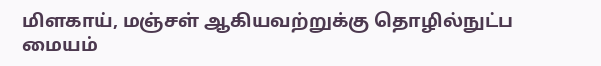மிளகாய், மஞ்சள் ஆகியவற்றுக்கு தொழில்நுட்ப மையம்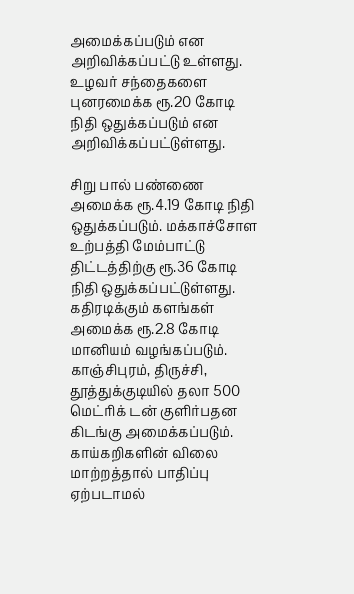அமைக்கப்படும் என அறிவிக்கப்பட்டு உள்ளது. உழவர் சந்தைகளை புனரமைக்க ரூ.20 கோடி நிதி ஒதுக்கப்படும் என அறிவிக்கப்பட்டுள்ளது.

சிறு பால் பண்ணை அமைக்க ரூ.4.19 கோடி நிதி ஒதுக்கப்படும். மக்காச்சோள உற்பத்தி மேம்பாட்டு திட்டத்திற்கு ரூ.36 கோடி நிதி ஒதுக்கப்பட்டுள்ளது. கதிரடிக்கும் களங்கள் அமைக்க ரூ.2.8 கோடி மானியம் வழங்கப்படும். காஞ்சிபுரம், திருச்சி, தூத்துக்குடியில் தலா 500 மெட்ரிக் டன் குளிர்பதன கிடங்கு அமைக்கப்படும். காய்கறிகளின் விலை மாற்றத்தால் பாதிப்பு ஏற்படாமல்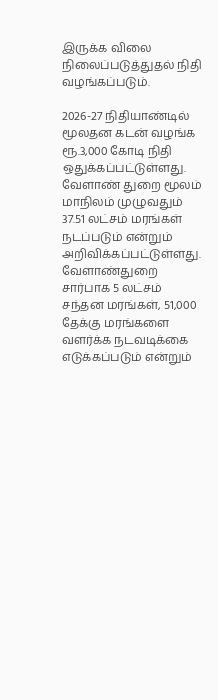இருக்க விலை நிலைப்படுத்துதல் நிதி வழங்கப்படும்.

2026-27 நிதியாண்டில் மூலதன கடன் வழங்க ரூ.3,000 கோடி நிதி ஒதுக்கப்பட்டுள்ளது. வேளாண் துறை மூலம் மாநிலம் முழுவதும் 37.51 லட்சம் மரங்கள் நடப்படும் என்றும் அறிவிக்கப்பட்டுள்ளது. வேளாண்துறை சார்பாக 5 லட்சம் சந்தன மரங்கள், 51,000 தேக்கு மரங்களை வளர்க்க நடவடிக்கை எடுக்கப்படும் என்றும்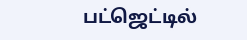பட்ஜெட்டில்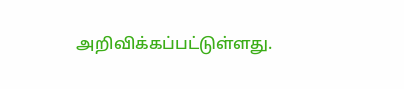அறிவிக்கப்பட்டுள்ளது.